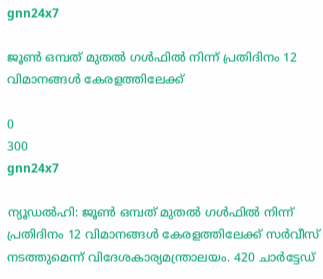gnn24x7

ജൂണ്‍ ഒമ്പത് മുതല്‍ ഗള്‍ഫില്‍ നിന്ന് പ്രതിദിനം 12 വിമാനങ്ങള്‍ കേരളത്തിലേക്ക്

0
300
gnn24x7

ന്യൂഡൽഹി: ജൂണ്‍ ഒമ്പത് മുതല്‍ ഗള്‍ഫില്‍ നിന്ന് പ്രതിദിനം 12 വിമാനങ്ങള്‍ കേരളത്തിലേക്ക് സര്‍വീസ് നടത്തുമെന്ന് വിദേശകാര്യമന്ത്രാലയം. 420 ചാര്‍ട്ടേഡ്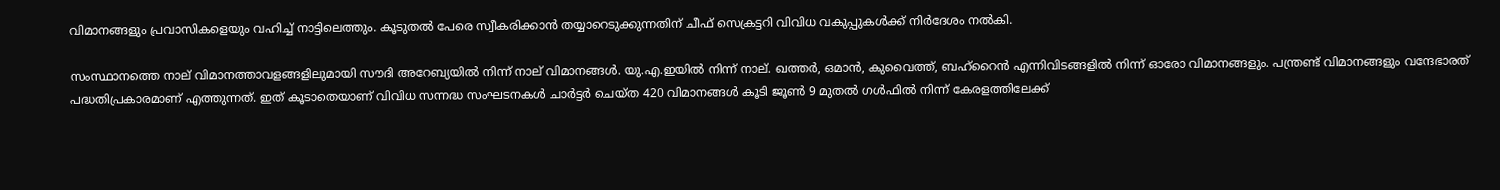വിമാനങ്ങളും പ്രവാസികളെയും വഹിച്ച് നാട്ടിലെത്തും. കൂടുതല്‍ പേരെ സ്വീകരിക്കാന്‍ തയ്യാറെടുക്കുന്നതിന് ചീഫ് സെക്രട്ടറി വിവിധ വകുപ്പുകള്‍ക്ക് നിര്‍ദേശം നല്‍കി.

സംസ്ഥാനത്തെ നാല് വിമാനത്താവളങ്ങളിലുമായി സൗദി അറേബ്യയില്‍ നിന്ന് നാല് വിമാനങ്ങള്‍. യു.എ.ഇയില്‍ നിന്ന് നാല്. ഖത്തര്‍, ഒമാന്‍, കുവൈത്ത്, ബഹ്റൈന്‍ എന്നിവിടങ്ങളില്‍ നിന്ന് ഓരോ വിമാനങ്ങളും. പന്ത്രണ്ട് വിമാനങ്ങളും വന്ദേഭാരത് പദ്ധതിപ്രകാരമാണ് എത്തുന്നത്. ഇത് കൂടാതെയാണ് വിവിധ സന്നദ്ധ സംഘടനകള്‍ ചാര്‍ട്ടര്‍ ചെയ്ത 420 വിമാനങ്ങള്‍ കൂടി ജൂണ്‍ 9 മുതല്‍ ഗള്‍ഫില്‍ നിന്ന് കേരളത്തിലേക്ക്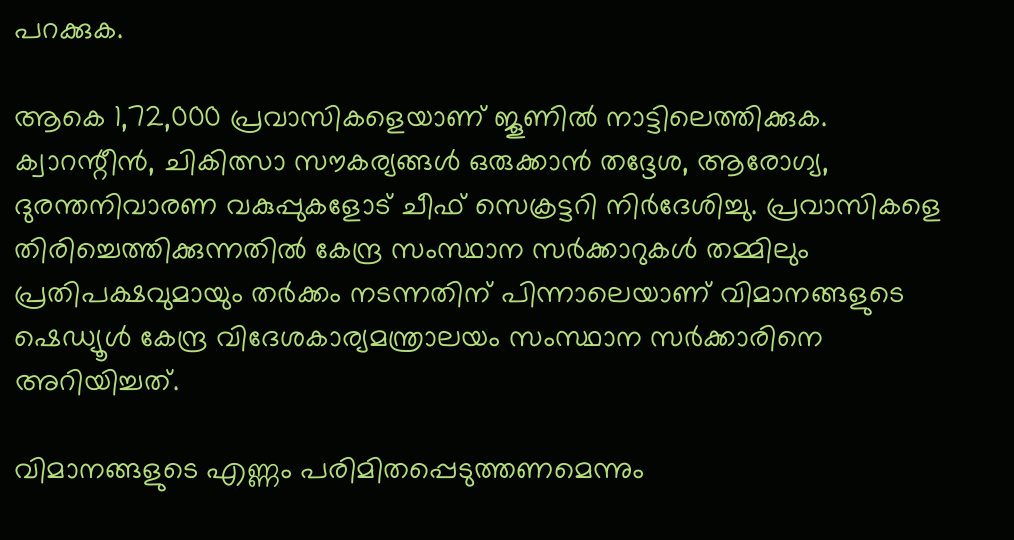പറക്കുക.

ആകെ 1,72,000 പ്രവാസികളെയാണ് ജൂണില്‍ നാട്ടിലെത്തിക്കുക. ക്വാറന്റീന്‍, ചികിത്സാ സൗകര്യങ്ങള്‍ ഒരുക്കാന്‍ തദ്ദേശ, ആരോഗ്യ, ദുരന്തനിവാരണ വകുപ്പുകളോട് ചീഫ് സെക്രട്ടറി നിര്‍ദേശിച്ചു. പ്രവാസികളെ തിരിച്ചെത്തിക്കുന്നതില്‍ കേന്ദ്ര സംസ്ഥാന സര്‍ക്കാറുകള്‍ തമ്മിലും പ്രതിപക്ഷവുമായും തര്‍ക്കം നടന്നതിന് പിന്നാലെയാണ് വിമാനങ്ങളുടെ ഷെഡ്യൂള്‍ കേന്ദ്ര വിദേശകാര്യമന്ത്രാലയം സംസ്ഥാന സര്‍ക്കാരിനെ അറിയിച്ചത്.

വിമാനങ്ങളുടെ എണ്ണം പരിമിതപ്പെടുത്തണമെന്നും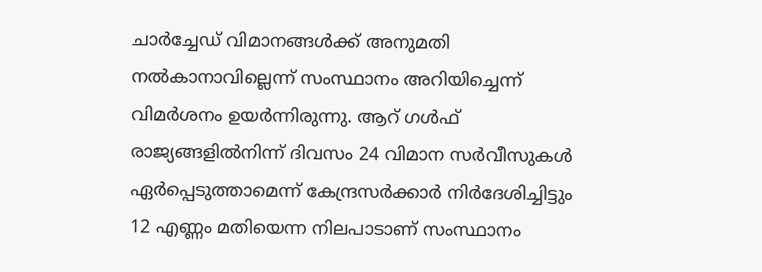ചാര്‍ച്ചേഡ് വിമാനങ്ങള്‍ക്ക് അനുമതി നല്‍കാനാവില്ലെന്ന് സംസ്ഥാനം അറിയിച്ചെന്ന് വിമർശനം ഉയർന്നിരുന്നു. ആറ്‌ ഗൾഫ് രാജ്യങ്ങളിൽനിന്ന് ദിവസം 24 വിമാന സർവീസുകൾ ഏർപ്പെടുത്താമെന്ന് കേന്ദ്രസർക്കാർ നിർദേശിച്ചിട്ടും 12 എണ്ണം മതിയെന്ന നിലപാടാണ് സംസ്ഥാനം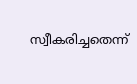സ്വീകരിച്ചതെന്ന്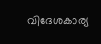വിദേശകാര്യ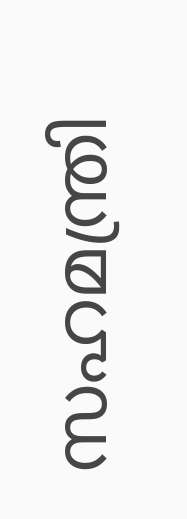സഹമന്ത്രി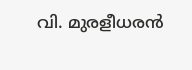വി. മുരളീധരൻ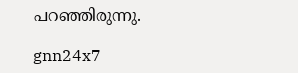പറഞ്ഞിരുന്നു.

gnn24x7